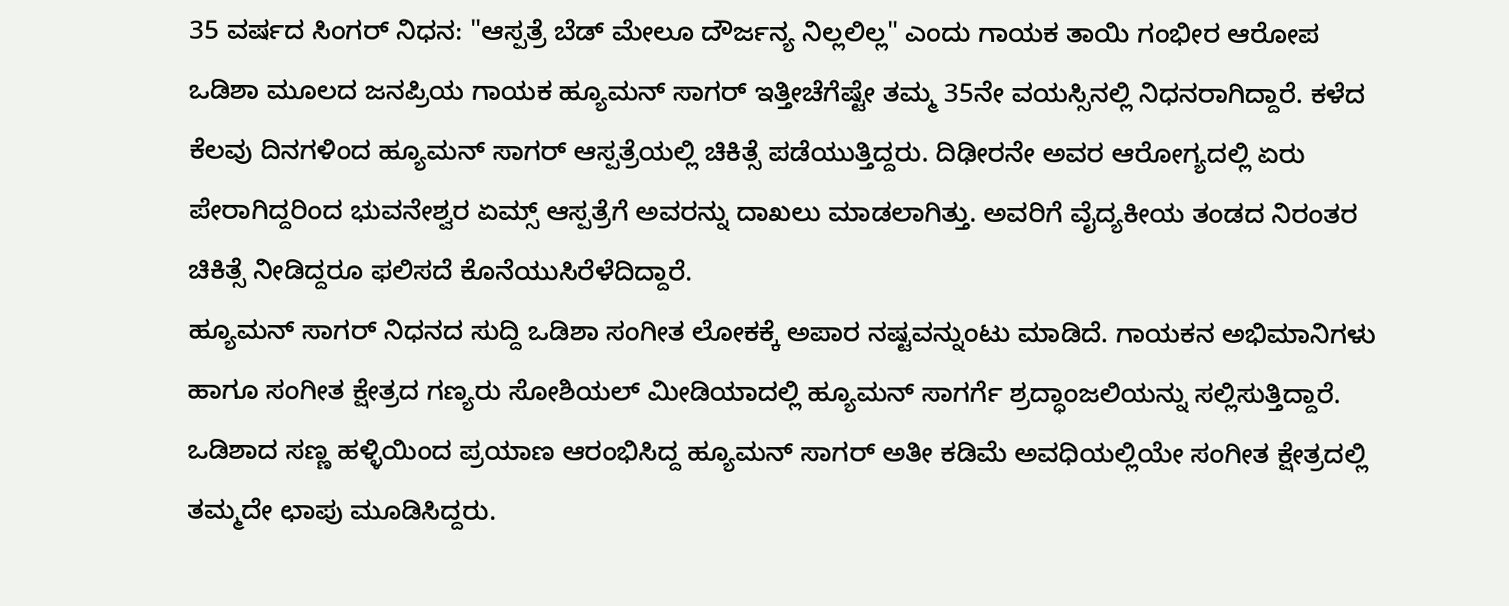35 ವರ್ಷದ ಸಿಂಗರ್ ನಿಧನ: "ಆಸ್ಪತ್ರೆ ಬೆಡ್ ಮೇಲೂ ದೌರ್ಜನ್ಯ ನಿಲ್ಲಲಿಲ್ಲ" ಎಂದು ಗಾಯಕ ತಾಯಿ ಗಂಭೀರ ಆರೋಪ
ಒಡಿಶಾ ಮೂಲದ ಜನಪ್ರಿಯ ಗಾಯಕ ಹ್ಯೂಮನ್ ಸಾಗರ್ ಇತ್ತೀಚೆಗೆಷ್ಟೇ ತಮ್ಮ 35ನೇ ವಯಸ್ಸಿನಲ್ಲಿ ನಿಧನರಾಗಿದ್ದಾರೆ. ಕಳೆದ ಕೆಲವು ದಿನಗಳಿಂದ ಹ್ಯೂಮನ್ ಸಾಗರ್ ಆಸ್ಪತ್ರೆಯಲ್ಲಿ ಚಿಕಿತ್ಸೆ ಪಡೆಯುತ್ತಿದ್ದರು. ದಿಢೀರನೇ ಅವರ ಆರೋಗ್ಯದಲ್ಲಿ ಏರು ಪೇರಾಗಿದ್ದರಿಂದ ಭುವನೇಶ್ವರ ಏಮ್ಸ್ ಆಸ್ಪತ್ರೆಗೆ ಅವರನ್ನು ದಾಖಲು ಮಾಡಲಾಗಿತ್ತು. ಅವರಿಗೆ ವೈದ್ಯಕೀಯ ತಂಡದ ನಿರಂತರ ಚಿಕಿತ್ಸೆ ನೀಡಿದ್ದರೂ ಫಲಿಸದೆ ಕೊನೆಯುಸಿರೆಳೆದಿದ್ದಾರೆ.
ಹ್ಯೂಮನ್ ಸಾಗರ್ ನಿಧನದ ಸುದ್ದಿ ಒಡಿಶಾ ಸಂಗೀತ ಲೋಕಕ್ಕೆ ಅಪಾರ ನಷ್ಟವನ್ನುಂಟು ಮಾಡಿದೆ. ಗಾಯಕನ ಅಭಿಮಾನಿಗಳು ಹಾಗೂ ಸಂಗೀತ ಕ್ಷೇತ್ರದ ಗಣ್ಯರು ಸೋಶಿಯಲ್ ಮೀಡಿಯಾದಲ್ಲಿ ಹ್ಯೂಮನ್ ಸಾಗರ್ಗೆ ಶ್ರದ್ಧಾಂಜಲಿಯನ್ನು ಸಲ್ಲಿಸುತ್ತಿದ್ದಾರೆ. ಒಡಿಶಾದ ಸಣ್ಣ ಹಳ್ಳಿಯಿಂದ ಪ್ರಯಾಣ ಆರಂಭಿಸಿದ್ದ ಹ್ಯೂಮನ್ ಸಾಗರ್ ಅತೀ ಕಡಿಮೆ ಅವಧಿಯಲ್ಲಿಯೇ ಸಂಗೀತ ಕ್ಷೇತ್ರದಲ್ಲಿ ತಮ್ಮದೇ ಛಾಪು ಮೂಡಿಸಿದ್ದರು.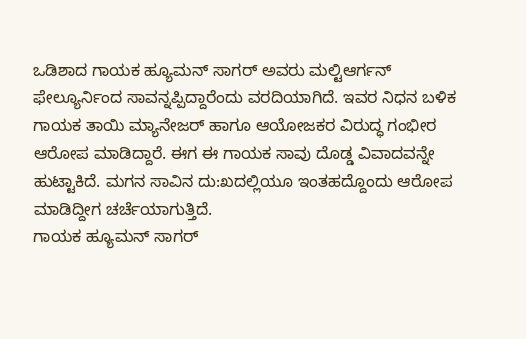ಒಡಿಶಾದ ಗಾಯಕ ಹ್ಯೂಮನ್ ಸಾಗರ್ ಅವರು ಮಲ್ಟಿಆರ್ಗನ್ ಫೇಲ್ಯೂರ್ನಿಂದ ಸಾವನ್ನಪ್ಪಿದ್ದಾರೆಂದು ವರದಿಯಾಗಿದೆ. ಇವರ ನಿಧನ ಬಳಿಕ ಗಾಯಕ ತಾಯಿ ಮ್ಯಾನೇಜರ್ ಹಾಗೂ ಆಯೋಜಕರ ವಿರುದ್ಧ ಗಂಭೀರ ಆರೋಪ ಮಾಡಿದ್ದಾರೆ. ಈಗ ಈ ಗಾಯಕ ಸಾವು ದೊಡ್ಡ ವಿವಾದವನ್ನೇ ಹುಟ್ಟಾಕಿದೆ. ಮಗನ ಸಾವಿನ ದು:ಖದಲ್ಲಿಯೂ ಇಂತಹದ್ದೊಂದು ಆರೋಪ ಮಾಡಿದ್ದೀಗ ಚರ್ಚೆಯಾಗುತ್ತಿದೆ.
ಗಾಯಕ ಹ್ಯೂಮನ್ ಸಾಗರ್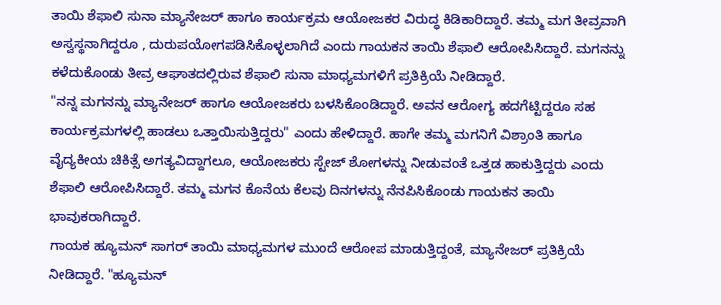ತಾಯಿ ಶೆಫಾಲಿ ಸುನಾ ಮ್ಯಾನೇಜರ್ ಹಾಗೂ ಕಾರ್ಯಕ್ರಮ ಆಯೋಜಕರ ವಿರುದ್ಧ ಕಿಡಿಕಾರಿದ್ದಾರೆ. ತಮ್ಮ ಮಗ ತೀವ್ರವಾಗಿ ಅಸ್ವಸ್ಥನಾಗಿದ್ದರೂ , ದುರುಪಯೋಗಪಡಿಸಿಕೊಳ್ಳಲಾಗಿದೆ ಎಂದು ಗಾಯಕನ ತಾಯಿ ಶೆಫಾಲಿ ಆರೋಪಿಸಿದ್ದಾರೆ. ಮಗನನ್ನು ಕಳೆದುಕೊಂಡು ತೀವ್ರ ಆಘಾತದಲ್ಲಿರುವ ಶೆಫಾಲಿ ಸುನಾ ಮಾಧ್ಯಮಗಳಿಗೆ ಪ್ರತಿಕ್ರಿಯೆ ನೀಡಿದ್ದಾರೆ.
"ನನ್ನ ಮಗನನ್ನು ಮ್ಯಾನೇಜರ್ ಹಾಗೂ ಆಯೋಜಕರು ಬಳಸಿಕೊಂಡಿದ್ದಾರೆ. ಅವನ ಆರೋಗ್ಯ ಹದಗೆಟ್ಟಿದ್ದರೂ ಸಹ ಕಾರ್ಯಕ್ರಮಗಳಲ್ಲಿ ಹಾಡಲು ಒತ್ತಾಯಿಸುತ್ತಿದ್ದರು" ಎಂದು ಹೇಳಿದ್ದಾರೆ. ಹಾಗೇ ತಮ್ಮ ಮಗನಿಗೆ ವಿಶ್ರಾಂತಿ ಹಾಗೂ ವೈದ್ಯಕೀಯ ಚಿಕಿತ್ಸೆ ಅಗತ್ಯವಿದ್ದಾಗಲೂ, ಆಯೋಜಕರು ಸ್ಟೇಜ್ ಶೋಗಳನ್ನು ನೀಡುವಂತೆ ಒತ್ತಡ ಹಾಕುತ್ತಿದ್ದರು ಎಂದು ಶೆಫಾಲಿ ಆರೋಪಿಸಿದ್ದಾರೆ. ತಮ್ಮ ಮಗನ ಕೊನೆಯ ಕೆಲವು ದಿನಗಳನ್ನು ನೆನಪಿಸಿಕೊಂಡು ಗಾಯಕನ ತಾಯಿ ಭಾವುಕರಾಗಿದ್ದಾರೆ.
ಗಾಯಕ ಹ್ಯೂಮನ್ ಸಾಗರ್ ತಾಯಿ ಮಾಧ್ಯಮಗಳ ಮುಂದೆ ಆರೋಪ ಮಾಡುತ್ತಿದ್ದಂತೆ, ಮ್ಯಾನೇಜರ್ ಪ್ರತಿಕ್ರಿಯೆ ನೀಡಿದ್ದಾರೆ. "ಹ್ಯೂಮನ್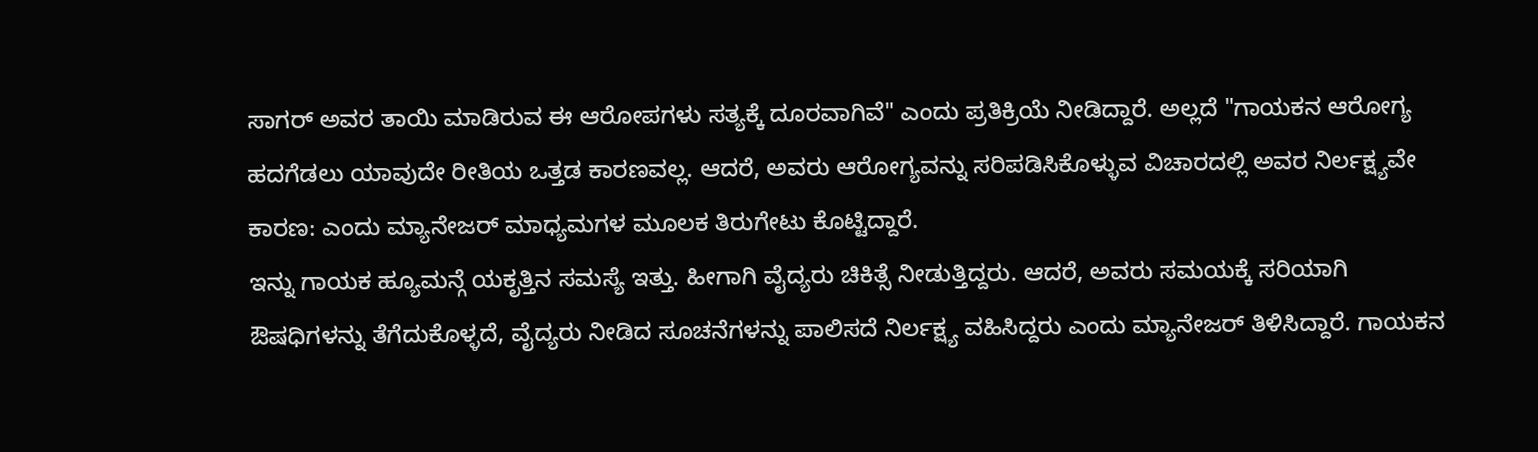ಸಾಗರ್ ಅವರ ತಾಯಿ ಮಾಡಿರುವ ಈ ಆರೋಪಗಳು ಸತ್ಯಕ್ಕೆ ದೂರವಾಗಿವೆ" ಎಂದು ಪ್ರತಿಕ್ರಿಯೆ ನೀಡಿದ್ದಾರೆ. ಅಲ್ಲದೆ "ಗಾಯಕನ ಆರೋಗ್ಯ ಹದಗೆಡಲು ಯಾವುದೇ ರೀತಿಯ ಒತ್ತಡ ಕಾರಣವಲ್ಲ. ಆದರೆ, ಅವರು ಆರೋಗ್ಯವನ್ನು ಸರಿಪಡಿಸಿಕೊಳ್ಳುವ ವಿಚಾರದಲ್ಲಿ ಅವರ ನಿರ್ಲಕ್ಷ್ಯವೇ ಕಾರಣ: ಎಂದು ಮ್ಯಾನೇಜರ್ ಮಾಧ್ಯಮಗಳ ಮೂಲಕ ತಿರುಗೇಟು ಕೊಟ್ಟಿದ್ದಾರೆ.
ಇನ್ನು ಗಾಯಕ ಹ್ಯೂಮನ್ಗೆ ಯಕೃತ್ತಿನ ಸಮಸ್ಯೆ ಇತ್ತು. ಹೀಗಾಗಿ ವೈದ್ಯರು ಚಿಕಿತ್ಸೆ ನೀಡುತ್ತಿದ್ದರು. ಆದರೆ, ಅವರು ಸಮಯಕ್ಕೆ ಸರಿಯಾಗಿ ಔಷಧಿಗಳನ್ನು ತೆಗೆದುಕೊಳ್ಳದೆ, ವೈದ್ಯರು ನೀಡಿದ ಸೂಚನೆಗಳನ್ನು ಪಾಲಿಸದೆ ನಿರ್ಲಕ್ಷ್ಯ ವಹಿಸಿದ್ದರು ಎಂದು ಮ್ಯಾನೇಜರ್ ತಿಳಿಸಿದ್ದಾರೆ. ಗಾಯಕನ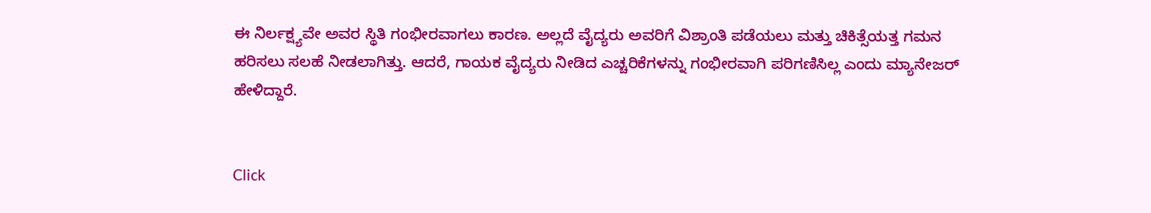ಈ ನಿರ್ಲಕ್ಷ್ಯವೇ ಅವರ ಸ್ಥಿತಿ ಗಂಭೀರವಾಗಲು ಕಾರಣ. ಅಲ್ಲದೆ ವೈದ್ಯರು ಅವರಿಗೆ ವಿಶ್ರಾಂತಿ ಪಡೆಯಲು ಮತ್ತು ಚಿಕಿತ್ಸೆಯತ್ತ ಗಮನ ಹರಿಸಲು ಸಲಹೆ ನೀಡಲಾಗಿತ್ತು. ಆದರೆ, ಗಾಯಕ ವೈದ್ಯರು ನೀಡಿದ ಎಚ್ಚರಿಕೆಗಳನ್ನು ಗಂಭೀರವಾಗಿ ಪರಿಗಣಿಸಿಲ್ಲ ಎಂದು ಮ್ಯಾನೇಜರ್ ಹೇಳಿದ್ದಾರೆ.


Click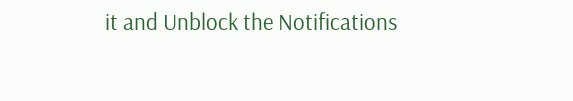it and Unblock the Notifications